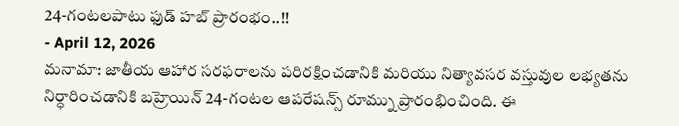24-గంటలపాటు ఫుడ్ హబ్ ప్రారంభం..!!
- April 12, 2026
మనామా: జాతీయ ఆహార సరఫరాలను పరిరక్షించడానికి మరియు నిత్యావసర వస్తువుల లభ్యతను నిర్ధారించడానికి బహ్రెయిన్ 24-గంటల ఆపరేషన్స్ రూమ్ను ప్రారంభించింది. ఈ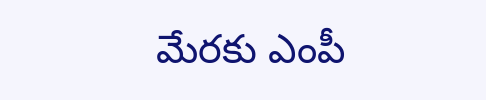మేరకు ఎంపీ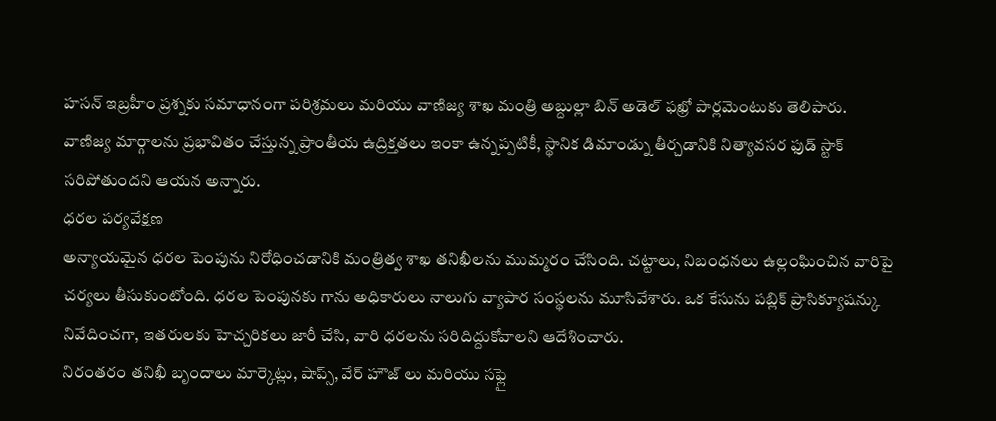హసన్ ఇబ్రహీం ప్రశ్నకు సమాధానంగా పరిశ్రమలు మరియు వాణిజ్య శాఖ మంత్రి అబ్దుల్లా బిన్ అడెల్ ఫఖ్రో పార్లమెంటుకు తెలిపారు.
వాణిజ్య మార్గాలను ప్రభావితం చేస్తున్న ప్రాంతీయ ఉద్రిక్తతలు ఇంకా ఉన్నప్పటికీ, స్థానిక డిమాండ్ను తీర్చడానికి నిత్యావసర ఫుడ్ స్టాక్ సరిపోతుందని ఆయన అన్నారు.
ధరల పర్యవేక్షణ
అన్యాయమైన ధరల పెంపును నిరోధించడానికి మంత్రిత్వ శాఖ తనిఖీలను ముమ్మరం చేసింది. చట్టాలు, నిబంధనలు ఉల్లంఘించిన వారిపై చర్యలు తీసుకుంటోంది. ధరల పెంపునకు గాను అధికారులు నాలుగు వ్యాపార సంస్థలను మూసివేశారు. ఒక కేసును పబ్లిక్ ప్రాసిక్యూషన్కు నివేదించగా, ఇతరులకు హెచ్చరికలు జారీ చేసి, వారి ధరలను సరిదిద్దుకోవాలని ఆదేశించారు.
నిరంతరం తనిఖీ బృందాలు మార్కెట్లు, షాప్స్, వేర్ హౌజ్ లు మరియు సఫ్లై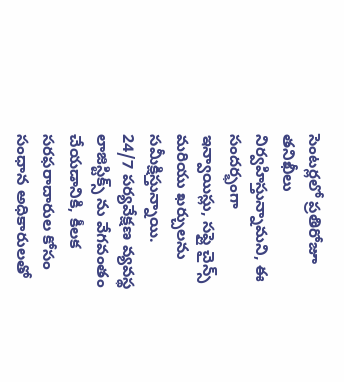సెంటర్లలో ప్రతిరోజూ తనిఖీలు నిర్వహిస్తున్నామని, ఈ సందర్భంగా ఇన్వాయిస్లు, సఫ్లై చైన్స్ మరియు ఖర్చులను సమీక్షిస్తున్నాయి.
24/7 పర్యవేక్షణ వ్యవస్థ
లాజిస్టిక్స్ ను వేగవంతం చేయడానికి, కీలక సరఫరాదారుల కోసం సంధాన అధికారులతో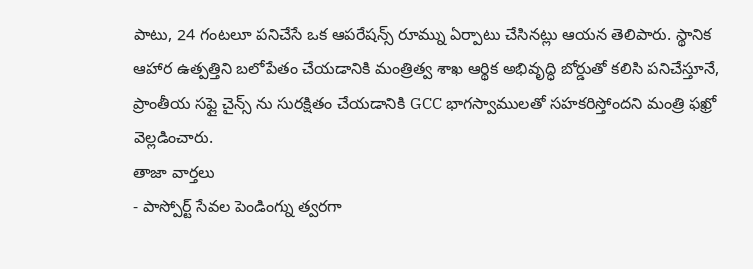పాటు, 24 గంటలూ పనిచేసే ఒక ఆపరేషన్స్ రూమ్ను ఏర్పాటు చేసినట్లు ఆయన తెలిపారు. స్థానిక ఆహార ఉత్పత్తిని బలోపేతం చేయడానికి మంత్రిత్వ శాఖ ఆర్థిక అభివృద్ధి బోర్డుతో కలిసి పనిచేస్తూనే, ప్రాంతీయ సఫ్లై చైన్స్ ను సురక్షితం చేయడానికి GCC భాగస్వాములతో సహకరిస్తోందని మంత్రి ఫఖ్రో వెల్లడించారు.
తాజా వార్తలు
- పాస్పోర్ట్ సేవల పెండింగ్ను త్వరగా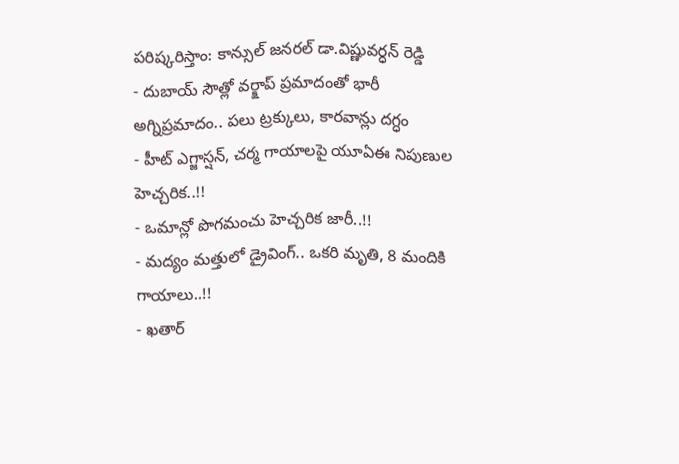పరిష్కరిస్తాం: కాన్సుల్ జనరల్ డా.విష్ణువర్ధన్ రెడ్డి
- దుబాయ్ సౌత్లో వర్క్షాప్ ప్రమాదంతో భారీ అగ్నిప్రమాదం.. పలు ట్రక్కులు, కారవాన్లు దగ్ధం
- హీట్ ఎగ్జాస్షన్, చర్మ గాయాలపై యూఏఈ నిపుణుల హెచ్చరిక..!!
- ఒమాన్లో పొగమంచు హెచ్చరిక జారీ..!!
- మద్యం మత్తులో డ్రైవింగ్.. ఒకరి మృతి, 8 మందికి గాయాలు..!!
- ఖతార్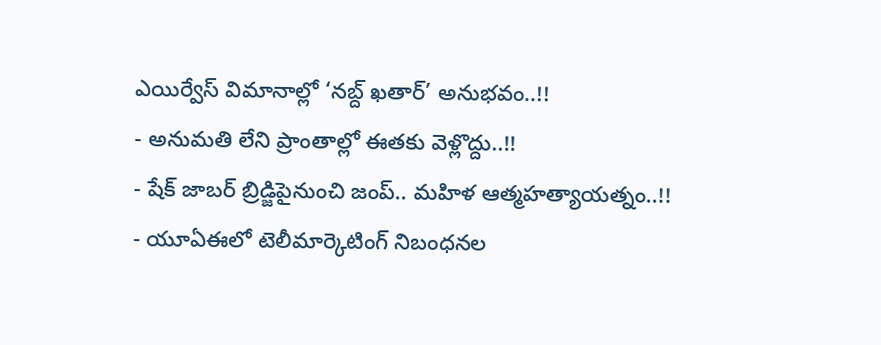ఎయిర్వేస్ విమానాల్లో ‘నబ్ద్ ఖతార్’ అనుభవం..!!
- అనుమతి లేని ప్రాంతాల్లో ఈతకు వెళ్లొద్దు..!!
- షేక్ జాబర్ బ్రిడ్జిపైనుంచి జంప్.. మహిళ ఆత్మహత్యాయత్నం..!!
- యూఏఈలో టెలీమార్కెటింగ్ నిబంధనల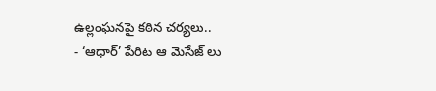ఉల్లంఘనపై కఠిన చర్యలు..
- ‘ఆధార్’ పేరిట ఆ మెసేజ్ లు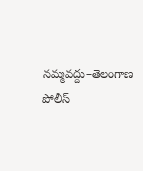నమ్మవద్దు–తెలంగాణ పోలీస్